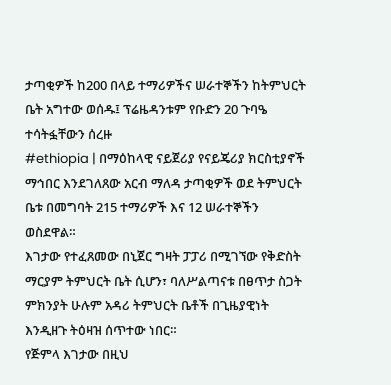ታጣቂዎች ከ200 በላይ ተማሪዎችና ሠራተኞችን ከትምህርት ቤት አግተው ወሰዱ፤ ፕሬዜዳንቱም የቡድን 20 ጉባዔ ተሳትፏቸውን ሰረዙ
#ethiopia | በማዕከላዊ ናይጀሪያ የናይጄሪያ ክርስቲያኖች ማኅበር እንደገለጸው አርብ ማለዳ ታጣቂዎች ወደ ትምህርት ቤቱ በመግባት 215 ተማሪዎች እና 12 ሠራተኞችን ወስደዋል።
እገታው የተፈጸመው በኒጀር ግዛት ፓፓሪ በሚገኘው የቅድስት ማርያም ትምህርት ቤት ሲሆን፣ ባለሥልጣናቱ በፀጥታ ስጋት ምክንያት ሁሉም አዳሪ ትምህርት ቤቶች በጊዜያዊነት እንዲዘጉ ትዕዛዝ ሰጥተው ነበር።
የጅምላ እገታው በዚህ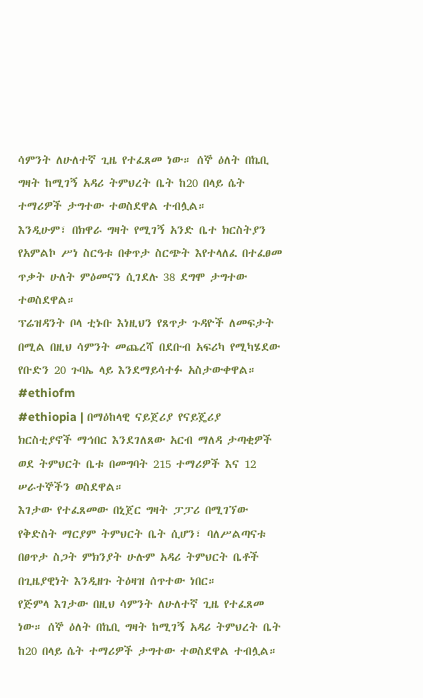ሳምንት ለሁለተኛ ጊዜ የተፈጸመ ነው። ሰኞ ዕለት በኬቢ ግዛት ከሚገኝ አዳሪ ትምህረት ቤት ከ20 በላይ ሴት ተማሪዎች ታግተው ተወስደዋል ተብሏል።
እንዲሁም፣ በክዋራ ግዛት የሚገኝ አንድ ቤተ ክርስትያን የአምልኮ ሥነ ስርዓቱ በቀጥታ ስርጭት እየተላለፈ በተፈፀመ ጥቃት ሁለት ምዕመናን ሲገደሉ 38 ደግሞ ታግተው ተወስደዋል።
ፕሬዝዳንት ቦላ ቲኑቡ እነዚህን የጸጥታ ጉዳዮች ለመፍታት በሚል በዚህ ሳምንት መጨረሻ በደቡብ አፍሪካ የሚካሄደው የቡድን 20 ጉባኤ ላይ እንደማይሳተፉ አስታውቀዋል። #ethiofm
#ethiopia | በማዕከላዊ ናይጀሪያ የናይጄሪያ ክርስቲያኖች ማኅበር እንደገለጸው አርብ ማለዳ ታጣቂዎች ወደ ትምህርት ቤቱ በመግባት 215 ተማሪዎች እና 12 ሠራተኞችን ወስደዋል።
እገታው የተፈጸመው በኒጀር ግዛት ፓፓሪ በሚገኘው የቅድስት ማርያም ትምህርት ቤት ሲሆን፣ ባለሥልጣናቱ በፀጥታ ስጋት ምክንያት ሁሉም አዳሪ ትምህርት ቤቶች በጊዜያዊነት እንዲዘጉ ትዕዛዝ ሰጥተው ነበር።
የጅምላ እገታው በዚህ ሳምንት ለሁለተኛ ጊዜ የተፈጸመ ነው። ሰኞ ዕለት በኬቢ ግዛት ከሚገኝ አዳሪ ትምህረት ቤት ከ20 በላይ ሴት ተማሪዎች ታግተው ተወስደዋል ተብሏል።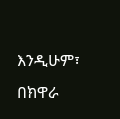እንዲሁም፣ በክዋራ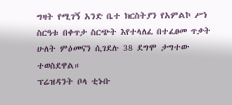ግዛት የሚገኝ አንድ ቤተ ክርስትያን የአምልኮ ሥነ ስርዓቱ በቀጥታ ስርጭት እየተላለፈ በተፈፀመ ጥቃት ሁለት ምዕመናን ሲገደሉ 38 ደግሞ ታግተው ተወስደዋል።
ፕሬዝዳንት ቦላ ቲኑቡ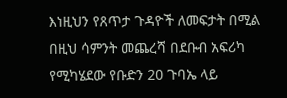እነዚህን የጸጥታ ጉዳዮች ለመፍታት በሚል በዚህ ሳምንት መጨረሻ በደቡብ አፍሪካ የሚካሄደው የቡድን 20 ጉባኤ ላይ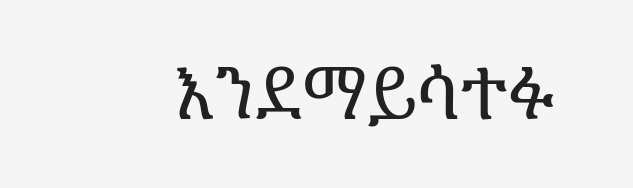እንደማይሳተፉ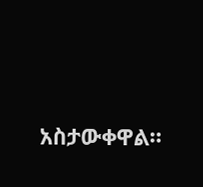አስታውቀዋል።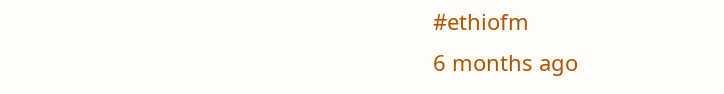#ethiofm
6 months ago